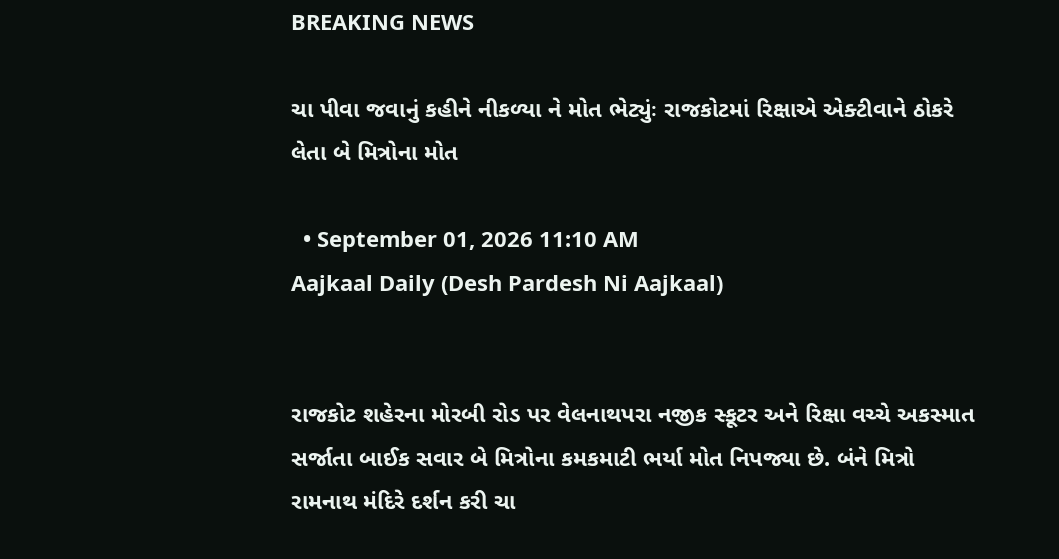BREAKING NEWS

ચા પીવા જવાનું કહીને નીકળ્યા ને મોત ભેટ્યુંઃ રાજકોટમાં રિક્ષાએ એક્ટીવાને ઠોકરે લેતા બે મિત્રોના મોત

  • September 01, 2026 11:10 AM
Aajkaal Daily (Desh Pardesh Ni Aajkaal)


રાજકોટ શહેરના મોરબી રોડ પર વેલનાથપરા નજીક સ્કૂટર અને રિક્ષા વચ્ચે અકસ્માત સર્જાતા બાઈક સવાર બે મિત્રોના કમકમાટી ભર્યા મોત નિપજ્યા છે. બંને મિત્રો રામનાથ મંદિરે દર્શન કરી ચા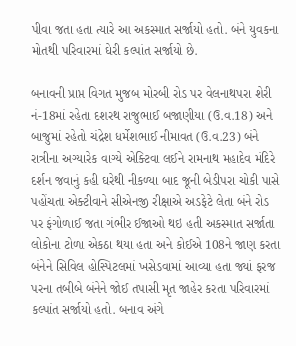પીવા જતા હતા ત્યારે આ અકસ્માત સર્જાયો હતો. બંને યુવકના મોતથી પરિવારમાં ઘેરી કલ્પાંત સર્જાયો છે.

બનાવની પ્રાપ્ત વિગત મુજબ મોરબી રોડ પર વેલનાથપરા શેરી નં-18માં રહેતા દશરથ રાજુભાઈ બજાણીયા (ઉ.વ.18) અને બાજુમાં રહેતો ચંદ્રેશ ધર્મેશભાઈ નીમાવત (ઉ.વ.23) બંને રાત્રીના અગ્યારેક વાગ્યે એક્ટિવા લઈને રામનાથ મહાદેવ મંદિરે દર્શન જવાનું કહી ઘરેથી નીકળ્યા બાદ જૂની બેડીપરા ચોકી પાસે પહોંચતા એક્ટીવાને સીએનજી રીક્ષાએ અડફેટે લેતા બંને રોડ પર ફંગોળાઈ જતા ગંભીર ઈજાઓ થઇ હતી અકસ્માત સર્જાતા લોકોના ટોળા એકઠા થયા હતા અને કોઈએ 108ને જાણ કરતા બંનેને સિવિલ હોસ્પિટલમાં ખસેડવામાં આવ્યા હતા જ્યાં ફરજ પરના તબીબે બંનેને જોઈ તપાસી મૃત જાહેર કરતા પરિવારમાં કલ્પાંત સર્જાયો હતો. બનાવ અંગે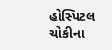હોસ્પિટલ ચોકીના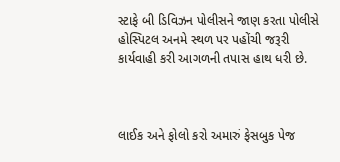સ્ટાફે બી ડિવિઝન પોલીસને જાણ કરતા પોલીસે હોસ્પિટલ અનમે સ્થળ પર પહોંચી જરૂરી કાર્યવાહી કરી આગળની તપાસ હાથ ધરી છે.



લાઈક અને ફોલો કરો અમારું ફેસબુક પેજ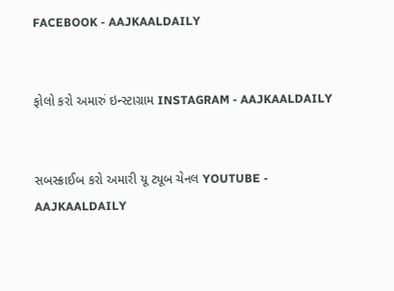FACEBOOK - AAJKAALDAILY


ફોલો કરો અમારું ઇન્સ્ટાગ્રામ INSTAGRAM - AAJKAALDAILY


સબસ્ક્રાઈબ કરો અમારી યૂ ટ્યૂબ ચેનલ YOUTUBE - AAJKAALDAILY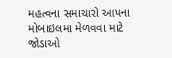મહત્વના સમાચારો આપના મોબાઇલમા મેળવવા માટે જોડાઓ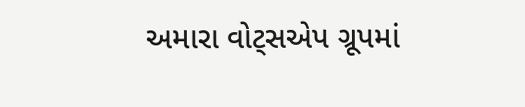અમારા વોટ્સએપ ગ્રૂપમાં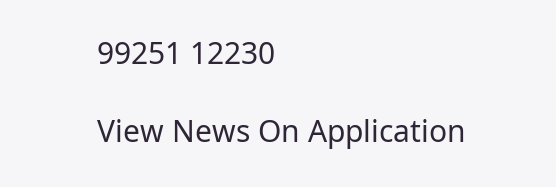99251 12230

View News On Application